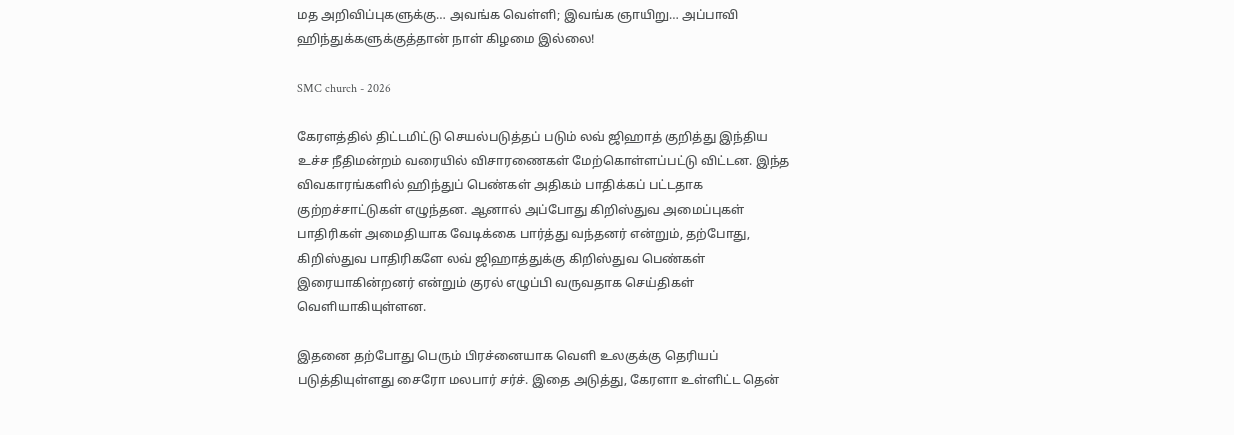மத அறிவிப்புகளுக்கு… அவங்க வெள்ளி; இவங்க ஞாயிறு… அப்பாவி ஹிந்துக்களுக்குத்தான் நாள் கிழமை இல்லை!

SMC church - 2026

கேரளத்தில் திட்டமிட்டு செயல்படுத்தப் படும் லவ் ஜிஹாத் குறித்து இந்திய உச்ச நீதிமன்றம் வரையில் விசாரணைகள் மேற்கொள்ளப்பட்டு விட்டன. இந்த விவகாரங்களில் ஹிந்துப் பெண்கள் அதிகம் பாதிக்கப் பட்டதாக குற்றச்சாட்டுகள் எழுந்தன. ஆனால் அப்போது கிறிஸ்துவ அமைப்புகள் பாதிரிகள் அமைதியாக வேடிக்கை பார்த்து வந்தனர் என்றும், தற்போது, கிறிஸ்துவ பாதிரிகளே லவ் ஜிஹாத்துக்கு கிறிஸ்துவ பெண்கள் இரையாகின்றனர் என்றும் குரல் எழுப்பி வருவதாக செய்திகள் வெளியாகியுள்ளன.

இதனை தற்போது பெரும் பிரச்னையாக வெளி உலகுக்கு தெரியப் படுத்தியுள்ளது சைரோ மலபார் சர்ச். இதை அடுத்து, கேரளா உள்ளிட்ட தென்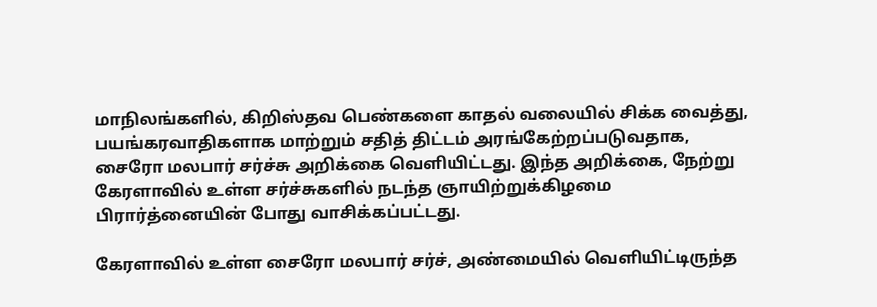மாநிலங்களில், கிறிஸ்தவ பெண்களை காதல் வலையில் சிக்க வைத்து, பயங்கரவாதிகளாக மாற்றும் சதித் திட்டம் அரங்கேற்றப்படுவதாக, சைரோ மலபார் சர்ச்சு அறிக்கை வெளியிட்டது. இந்த அறிக்கை, நேற்று கேரளாவில் உள்ள சர்ச்சுகளில் நடந்த ஞாயிற்றுக்கிழமை பிரார்த்னையின் போது வாசிக்கப்பட்டது.

கேரளாவில் உள்ள சைரோ மலபார் சர்ச், அண்மையில் வெளியிட்டிருந்த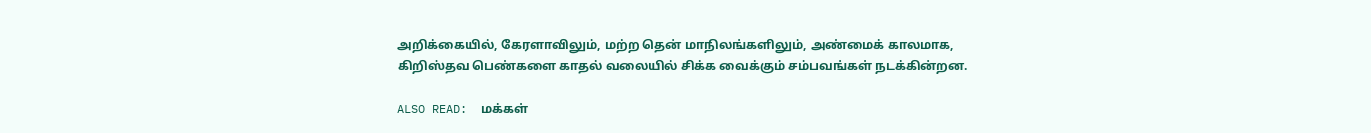அறிக்கையில், கேரளாவிலும், மற்ற தென் மாநிலங்களிலும், அண்மைக் காலமாக, கிறிஸ்தவ பெண்களை காதல் வலையில் சிக்க வைக்கும் சம்பவங்கள் நடக்கின்றன.

ALSO READ:  மக்கள்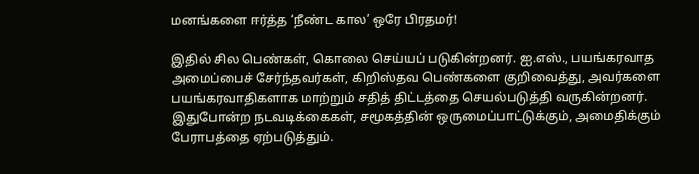மனங்களை ஈர்த்த ‘நீண்ட கால’ ஒரே பிரதமர்!

இதில் சில பெண்கள், கொலை செய்யப் படுகின்றனர். ஐ.எஸ்., பயங்கரவாத அமைப்பைச் சேர்ந்தவர்கள், கிறிஸ்தவ பெண்களை குறிவைத்து, அவர்களை பயங்கரவாதிகளாக மாற்றும் சதித் திட்டத்தை செயல்படுத்தி வருகின்றனர். இதுபோன்ற நடவடிக்கைகள், சமூகத்தின் ஒருமைப்பாட்டுக்கும், அமைதிக்கும் பேராபத்தை ஏற்படுத்தும்.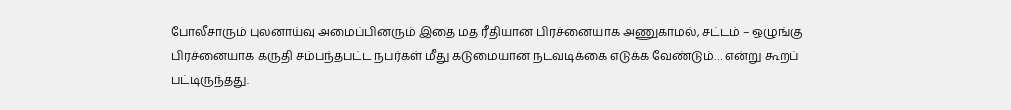போலீசாரும் புலனாய்வு அமைப்பினரும் இதை மத ரீதியான பிரச்னையாக அணுகாமல், சட்டம் – ஒழுங்கு பிரச்னையாக கருதி சம்பந்தபட்ட நபர்கள் மீது கடுமையான நடவடிக்கை எடுக்க வேண்டும்… என்று கூறப் பட்டிருந்தது.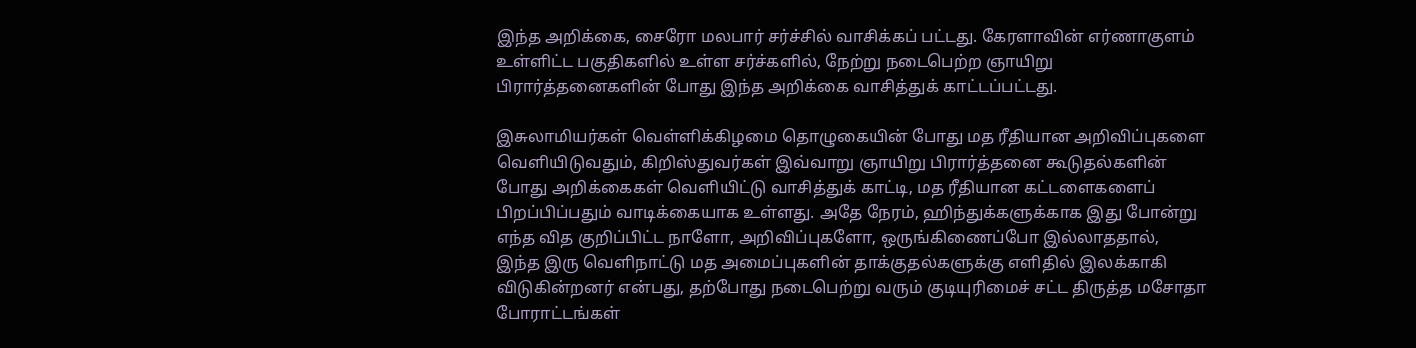இந்த அறிக்கை, சைரோ மலபார் சர்ச்சில் வாசிக்கப் பட்டது. கேரளாவின் எர்ணாகுளம் உள்ளிட்ட பகுதிகளில் உள்ள சர்ச்களில், நேற்று நடைபெற்ற ஞாயிறு பிரார்த்தனைகளின் போது இந்த அறிக்கை வாசித்துக் காட்டப்பட்டது.

இசுலாமியர்கள் வெள்ளிக்கிழமை தொழுகையின் போது மத ரீதியான அறிவிப்புகளை வெளியிடுவதும், கிறிஸ்துவர்கள் இவ்வாறு ஞாயிறு பிரார்த்தனை கூடுதல்களின் போது அறிக்கைகள் வெளியிட்டு வாசித்துக் காட்டி, மத ரீதியான கட்டளைகளைப் பிறப்பிப்பதும் வாடிக்கையாக உள்ளது. அதே நேரம், ஹிந்துக்களுக்காக இது போன்று எந்த வித குறிப்பிட்ட நாளோ, அறிவிப்புகளோ, ஒருங்கிணைப்போ இல்லாததால், இந்த இரு வெளிநாட்டு மத அமைப்புகளின் தாக்குதல்களுக்கு எளிதில் இலக்காகி விடுகின்றனர் என்பது, தற்போது நடைபெற்று வரும் குடியுரிமைச் சட்ட திருத்த மசோதா போராட்டங்கள்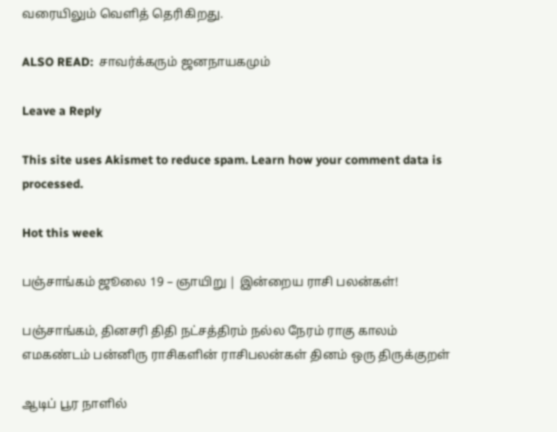வரையிலும் வெளித் தெரிகிறது.

ALSO READ:  சாவர்க்கரும் ஜனநாயகமும்

Leave a Reply

This site uses Akismet to reduce spam. Learn how your comment data is processed.

Hot this week

பஞ்சாங்கம் ஜூலை 19 – ஞாயிறு | இன்றைய ராசி பலன்கள்!

பஞ்சாங்கம், தினசரி திதி நட்சத்திரம் நல்ல நேரம் ராகு காலம் எமகண்டம் பன்னிரு ராசிகளின் ராசிபலன்கள் தினம் ஒரு திருக்குறள்

ஆடிப் பூர நாளில்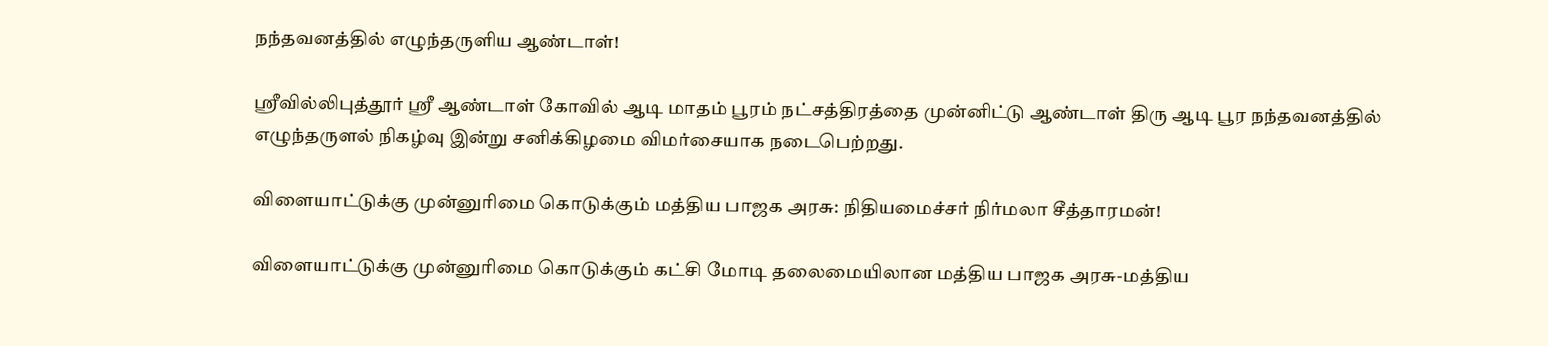நந்தவனத்தில் எழுந்தருளிய ஆண்டாள்!

ஸ்ரீவில்லிபுத்தூர் ஸ்ரீ ஆண்டாள் கோவில் ஆடி மாதம் பூரம் நட்சத்திரத்தை முன்னிட்டு ஆண்டாள் திரு ஆடி பூர நந்தவனத்தில் எழுந்தருளல் நிகழ்வு இன்று சனிக்கிழமை விமர்சையாக நடைபெற்றது.

விளையாட்டுக்கு முன்னுரிமை கொடுக்கும் மத்திய பாஜக அரசு: நிதியமைச்சர் நிர்மலா சீத்தாரமன்!

விளையாட்டுக்கு முன்னுரிமை கொடுக்கும் கட்சி மோடி தலைமையிலான மத்திய பாஜக அரசு-மத்திய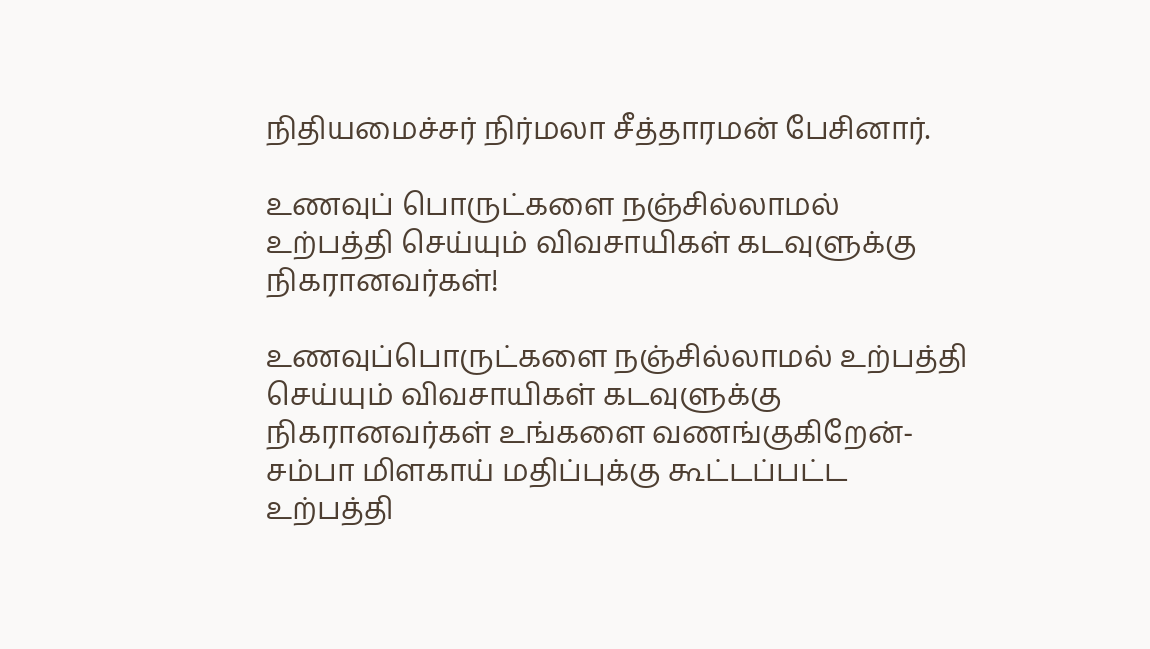நிதியமைச்சர் நிர்மலா சீத்தாரமன் பேசினார்.

உணவுப் பொருட்களை நஞ்சில்லாமல் உற்பத்தி செய்யும் விவசாயிகள் கடவுளுக்கு நிகரானவர்கள்!

உணவுப்பொருட்களை நஞ்சில்லாமல் உற்பத்தி செய்யும் விவசாயிகள் கடவுளுக்கு நிகரானவர்கள் உங்களை வணங்குகிறேன்-சம்பா மிளகாய் மதிப்புக்கு கூட்டப்பட்ட உற்பத்தி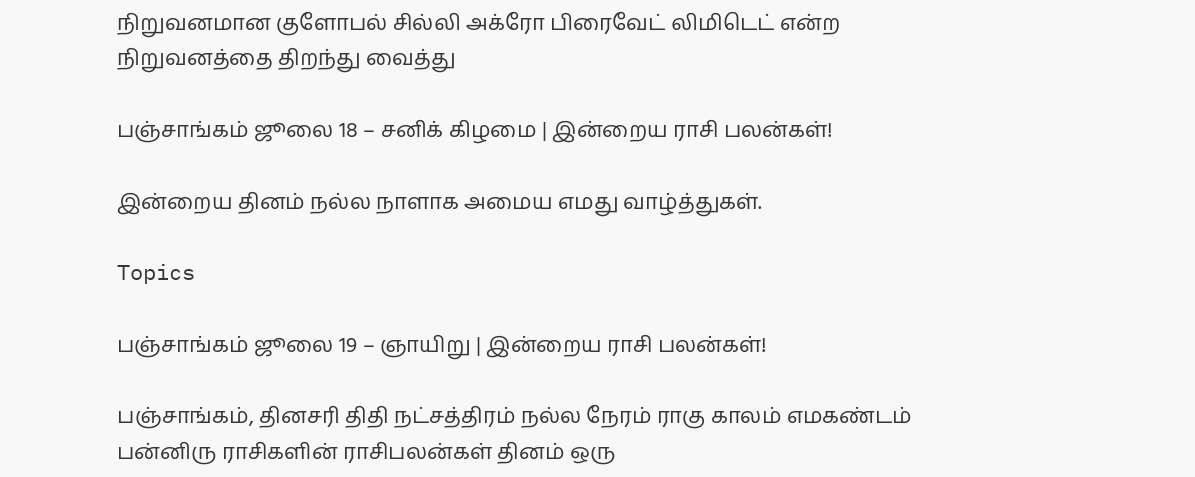நிறுவனமான குளோபல் சில்லி அக்ரோ பிரைவேட் லிமிடெட் என்ற நிறுவனத்தை திறந்து வைத்து

பஞ்சாங்கம் ஜூலை 18 – சனிக் கிழமை | இன்றைய ராசி பலன்கள்!

இன்றைய தினம் நல்ல நாளாக அமைய எமது வாழ்த்துகள்.

Topics

பஞ்சாங்கம் ஜூலை 19 – ஞாயிறு | இன்றைய ராசி பலன்கள்!

பஞ்சாங்கம், தினசரி திதி நட்சத்திரம் நல்ல நேரம் ராகு காலம் எமகண்டம் பன்னிரு ராசிகளின் ராசிபலன்கள் தினம் ஒரு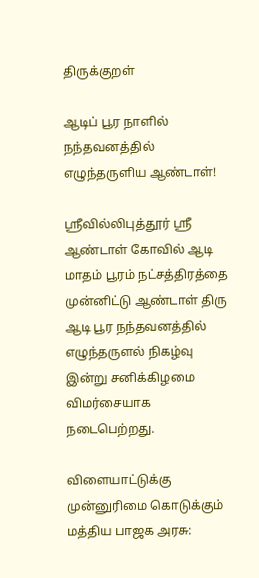திருக்குறள்

ஆடிப் பூர நாளில் நந்தவனத்தில் எழுந்தருளிய ஆண்டாள்!

ஸ்ரீவில்லிபுத்தூர் ஸ்ரீ ஆண்டாள் கோவில் ஆடி மாதம் பூரம் நட்சத்திரத்தை முன்னிட்டு ஆண்டாள் திரு ஆடி பூர நந்தவனத்தில் எழுந்தருளல் நிகழ்வு இன்று சனிக்கிழமை விமர்சையாக நடைபெற்றது.

விளையாட்டுக்கு முன்னுரிமை கொடுக்கும் மத்திய பாஜக அரசு: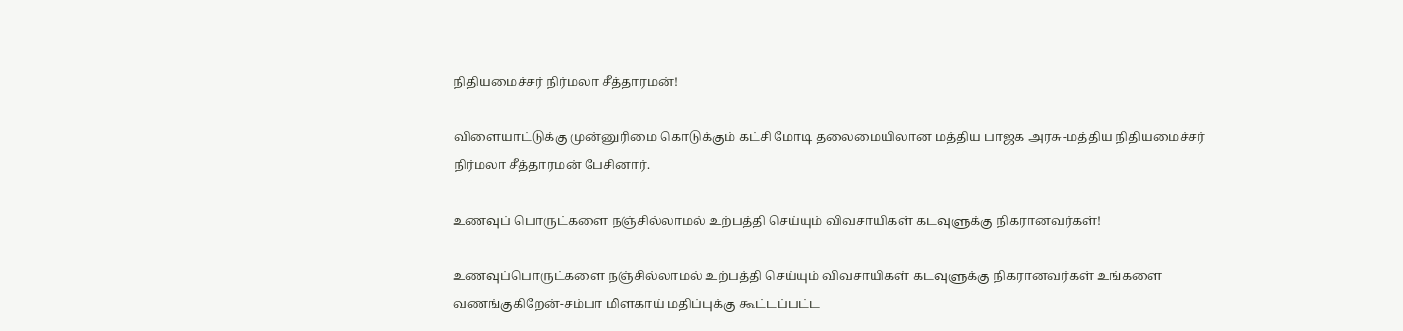நிதியமைச்சர் நிர்மலா சீத்தாரமன்!

விளையாட்டுக்கு முன்னுரிமை கொடுக்கும் கட்சி மோடி தலைமையிலான மத்திய பாஜக அரசு-மத்திய நிதியமைச்சர் நிர்மலா சீத்தாரமன் பேசினார்.

உணவுப் பொருட்களை நஞ்சில்லாமல் உற்பத்தி செய்யும் விவசாயிகள் கடவுளுக்கு நிகரானவர்கள்!

உணவுப்பொருட்களை நஞ்சில்லாமல் உற்பத்தி செய்யும் விவசாயிகள் கடவுளுக்கு நிகரானவர்கள் உங்களை வணங்குகிறேன்-சம்பா மிளகாய் மதிப்புக்கு கூட்டப்பட்ட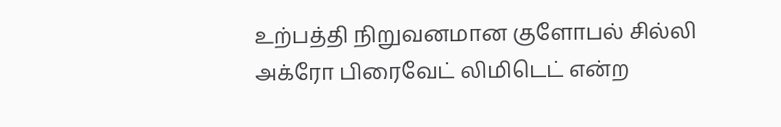உற்பத்தி நிறுவனமான குளோபல் சில்லி அக்ரோ பிரைவேட் லிமிடெட் என்ற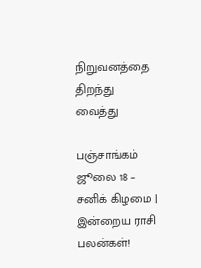நிறுவனத்தை திறந்து வைத்து

பஞ்சாங்கம் ஜூலை 18 – சனிக் கிழமை | இன்றைய ராசி பலன்கள்!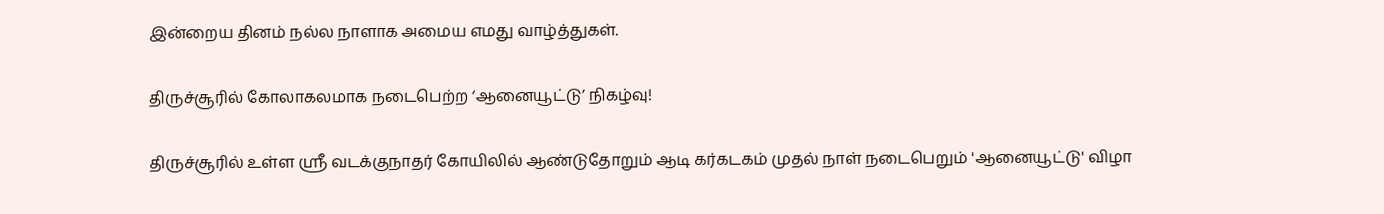இன்றைய தினம் நல்ல நாளாக அமைய எமது வாழ்த்துகள்.

திருச்சூரில் கோலாகலமாக நடைபெற்ற ‘ஆனையூட்டு’ நிகழ்வு!

திருச்சூரில் உள்ள ஸ்ரீ வடக்குநாதர் கோயிலில் ஆண்டுதோறும் ஆடி கர்கடகம் முதல் நாள் நடைபெறும் 'ஆனையூட்டு' விழா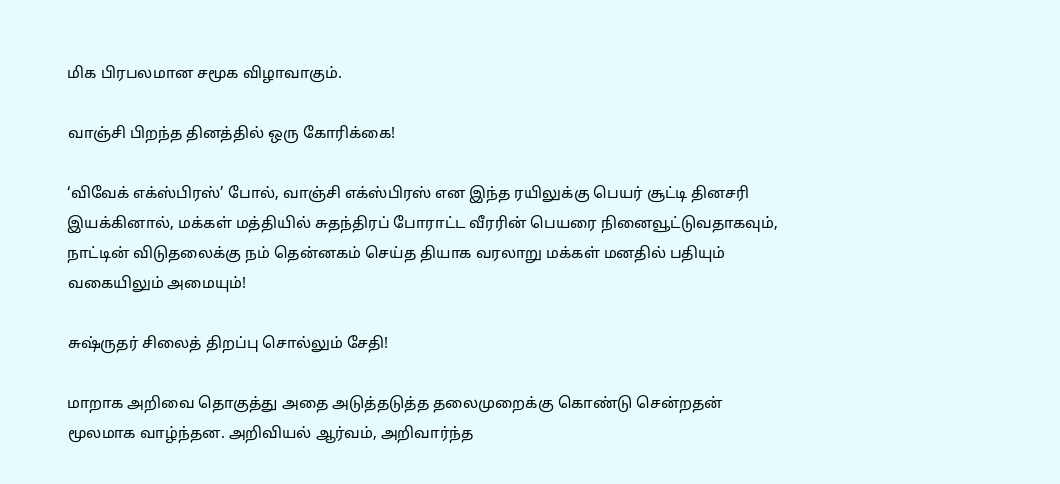மிக பிரபலமான சமூக விழாவாகும்.

வாஞ்சி பிறந்த தினத்தில் ஒரு கோரிக்கை!

‘விவேக் எக்ஸ்பிரஸ்’ போல், வாஞ்சி எக்ஸ்பிரஸ் என இந்த ரயிலுக்கு பெயர் சூட்டி தினசரி இயக்கினால், மக்கள் மத்தியில் சுதந்திரப் போராட்ட வீரரின் பெயரை நினைவூட்டுவதாகவும், நாட்டின் விடுதலைக்கு நம் தென்னகம் செய்த தியாக வரலாறு மக்கள் மனதில் பதியும் வகையிலும் அமையும்!

சுஷ்ருதர் சிலைத் திறப்பு சொல்லும் சேதி!

மாறாக அறிவை தொகுத்து அதை அடுத்தடுத்த தலைமுறைக்கு கொண்டு சென்றதன் மூலமாக வாழ்ந்தன. அறிவியல் ஆர்வம், அறிவார்ந்த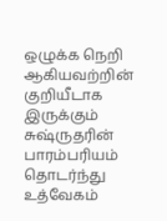ஒழுக்க நெறி ஆகியவற்றின் குறியீடாக இருக்கும் சுஷ்ருதரின் பாரம்பரியம் தொடர்ந்து உத்வேகம்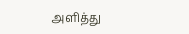அளித்து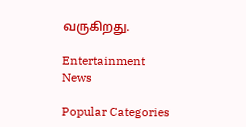வருகிறது.

Entertainment News

Popular Categories